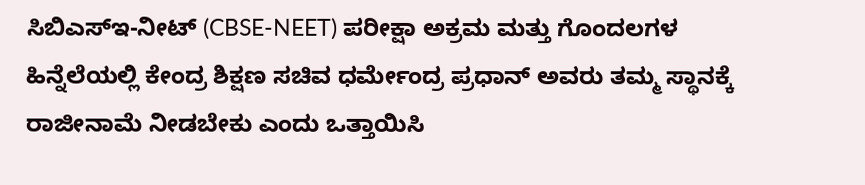ಸಿಬಿಎಸ್ಇ-ನೀಟ್ (CBSE-NEET) ಪರೀಕ್ಷಾ ಅಕ್ರಮ ಮತ್ತು ಗೊಂದಲಗಳ ಹಿನ್ನೆಲೆಯಲ್ಲಿ ಕೇಂದ್ರ ಶಿಕ್ಷಣ ಸಚಿವ ಧರ್ಮೇಂದ್ರ ಪ್ರಧಾನ್ ಅವರು ತಮ್ಮ ಸ್ಥಾನಕ್ಕೆ ರಾಜೀನಾಮೆ ನೀಡಬೇಕು ಎಂದು ಒತ್ತಾಯಿಸಿ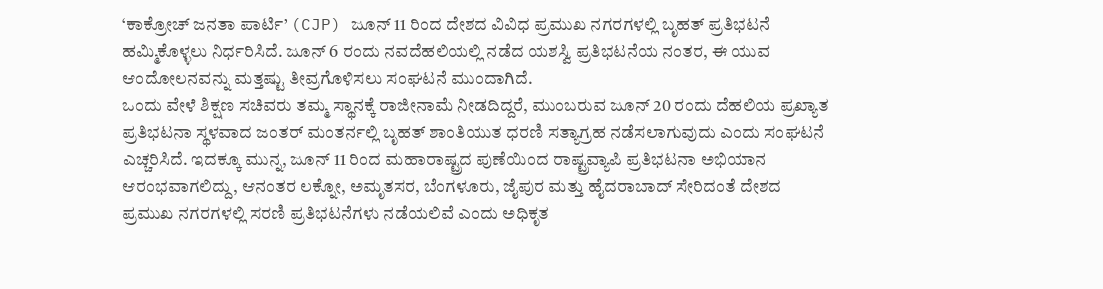‘ಕಾಕ್ರೋಚ್ ಜನತಾ ಪಾರ್ಟಿ’ (CJP) ಜೂನ್ 11 ರಿಂದ ದೇಶದ ವಿವಿಧ ಪ್ರಮುಖ ನಗರಗಳಲ್ಲಿ ಬೃಹತ್ ಪ್ರತಿಭಟನೆ ಹಮ್ಮಿಕೊಳ್ಳಲು ನಿರ್ಧರಿಸಿದೆ. ಜೂನ್ 6 ರಂದು ನವದೆಹಲಿಯಲ್ಲಿ ನಡೆದ ಯಶಸ್ವಿ ಪ್ರತಿಭಟನೆಯ ನಂತರ, ಈ ಯುವ ಆಂದೋಲನವನ್ನು ಮತ್ತಷ್ಟು ತೀವ್ರಗೊಳಿಸಲು ಸಂಘಟನೆ ಮುಂದಾಗಿದೆ.
ಒಂದು ವೇಳೆ ಶಿಕ್ಷಣ ಸಚಿವರು ತಮ್ಮ ಸ್ಥಾನಕ್ಕೆ ರಾಜೀನಾಮೆ ನೀಡದಿದ್ದರೆ, ಮುಂಬರುವ ಜೂನ್ 20 ರಂದು ದೆಹಲಿಯ ಪ್ರಖ್ಯಾತ ಪ್ರತಿಭಟನಾ ಸ್ಥಳವಾದ ಜಂತರ್ ಮಂತರ್ನಲ್ಲಿ ಬೃಹತ್ ಶಾಂತಿಯುತ ಧರಣಿ ಸತ್ಯಾಗ್ರಹ ನಡೆಸಲಾಗುವುದು ಎಂದು ಸಂಘಟನೆ ಎಚ್ಚರಿಸಿದೆ. ಇದಕ್ಕೂ ಮುನ್ನ, ಜೂನ್ 11 ರಿಂದ ಮಹಾರಾಷ್ಟ್ರದ ಪುಣೆಯಿಂದ ರಾಷ್ಟ್ರವ್ಯಾಪಿ ಪ್ರತಿಭಟನಾ ಅಭಿಯಾನ ಆರಂಭವಾಗಲಿದ್ದು, ಆನಂತರ ಲಕ್ನೋ, ಅಮೃತಸರ, ಬೆಂಗಳೂರು, ಜೈಪುರ ಮತ್ತು ಹೈದರಾಬಾದ್ ಸೇರಿದಂತೆ ದೇಶದ ಪ್ರಮುಖ ನಗರಗಳಲ್ಲಿ ಸರಣಿ ಪ್ರತಿಭಟನೆಗಳು ನಡೆಯಲಿವೆ ಎಂದು ಅಧಿಕೃತ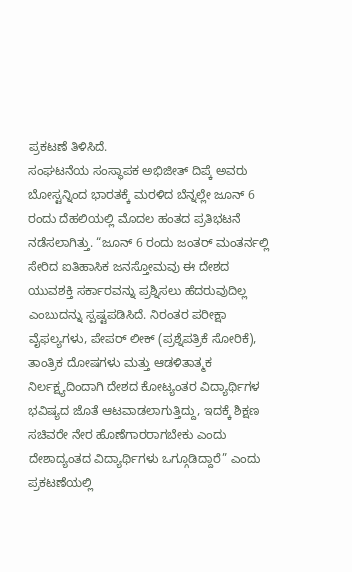ಪ್ರಕಟಣೆ ತಿಳಿಸಿದೆ.
ಸಂಘಟನೆಯ ಸಂಸ್ಥಾಪಕ ಅಭಿಜೀತ್ ದಿಪ್ಕೆ ಅವರು ಬೋಸ್ಟನ್ನಿಂದ ಭಾರತಕ್ಕೆ ಮರಳಿದ ಬೆನ್ನಲ್ಲೇ ಜೂನ್ 6 ರಂದು ದೆಹಲಿಯಲ್ಲಿ ಮೊದಲ ಹಂತದ ಪ್ರತಿಭಟನೆ ನಡೆಸಲಾಗಿತ್ತು. “ಜೂನ್ 6 ರಂದು ಜಂತರ್ ಮಂತರ್ನಲ್ಲಿ ಸೇರಿದ ಐತಿಹಾಸಿಕ ಜನಸ್ತೋಮವು ಈ ದೇಶದ ಯುವಶಕ್ತಿ ಸರ್ಕಾರವನ್ನು ಪ್ರಶ್ನಿಸಲು ಹೆದರುವುದಿಲ್ಲ ಎಂಬುದನ್ನು ಸ್ಪಷ್ಟಪಡಿಸಿದೆ. ನಿರಂತರ ಪರೀಕ್ಷಾ ವೈಫಲ್ಯಗಳು, ಪೇಪರ್ ಲೀಕ್ (ಪ್ರಶ್ನೆಪತ್ರಿಕೆ ಸೋರಿಕೆ), ತಾಂತ್ರಿಕ ದೋಷಗಳು ಮತ್ತು ಆಡಳಿತಾತ್ಮಕ ನಿರ್ಲಕ್ಷ್ಯದಿಂದಾಗಿ ದೇಶದ ಕೋಟ್ಯಂತರ ವಿದ್ಯಾರ್ಥಿಗಳ ಭವಿಷ್ಯದ ಜೊತೆ ಆಟವಾಡಲಾಗುತ್ತಿದ್ದು, ಇದಕ್ಕೆ ಶಿಕ್ಷಣ ಸಚಿವರೇ ನೇರ ಹೊಣೆಗಾರರಾಗಬೇಕು ಎಂದು ದೇಶಾದ್ಯಂತದ ವಿದ್ಯಾರ್ಥಿಗಳು ಒಗ್ಗೂಡಿದ್ದಾರೆ” ಎಂದು ಪ್ರಕಟಣೆಯಲ್ಲಿ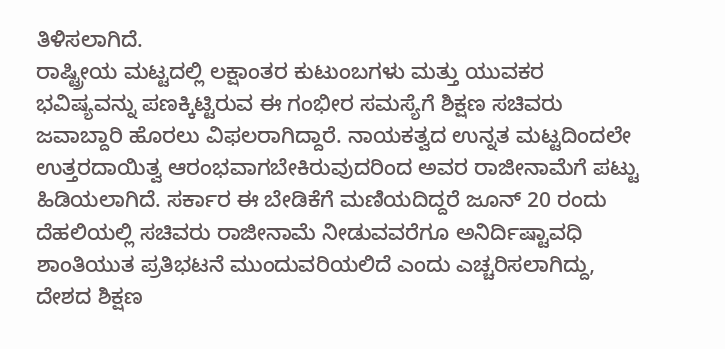ತಿಳಿಸಲಾಗಿದೆ.
ರಾಷ್ಟ್ರೀಯ ಮಟ್ಟದಲ್ಲಿ ಲಕ್ಷಾಂತರ ಕುಟುಂಬಗಳು ಮತ್ತು ಯುವಕರ ಭವಿಷ್ಯವನ್ನು ಪಣಕ್ಕಿಟ್ಟಿರುವ ಈ ಗಂಭೀರ ಸಮಸ್ಯೆಗೆ ಶಿಕ್ಷಣ ಸಚಿವರು ಜವಾಬ್ದಾರಿ ಹೊರಲು ವಿಫಲರಾಗಿದ್ದಾರೆ. ನಾಯಕತ್ವದ ಉನ್ನತ ಮಟ್ಟದಿಂದಲೇ ಉತ್ತರದಾಯಿತ್ವ ಆರಂಭವಾಗಬೇಕಿರುವುದರಿಂದ ಅವರ ರಾಜೀನಾಮೆಗೆ ಪಟ್ಟು ಹಿಡಿಯಲಾಗಿದೆ. ಸರ್ಕಾರ ಈ ಬೇಡಿಕೆಗೆ ಮಣಿಯದಿದ್ದರೆ ಜೂನ್ 20 ರಂದು ದೆಹಲಿಯಲ್ಲಿ ಸಚಿವರು ರಾಜೀನಾಮೆ ನೀಡುವವರೆಗೂ ಅನಿರ್ದಿಷ್ಟಾವಧಿ ಶಾಂತಿಯುತ ಪ್ರತಿಭಟನೆ ಮುಂದುವರಿಯಲಿದೆ ಎಂದು ಎಚ್ಚರಿಸಲಾಗಿದ್ದು, ದೇಶದ ಶಿಕ್ಷಣ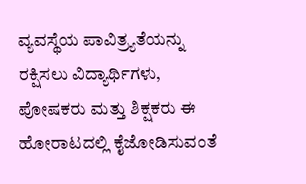ವ್ಯವಸ್ಥೆಯ ಪಾವಿತ್ರ್ಯತೆಯನ್ನು ರಕ್ಷಿಸಲು ವಿದ್ಯಾರ್ಥಿಗಳು, ಪೋಷಕರು ಮತ್ತು ಶಿಕ್ಷಕರು ಈ ಹೋರಾಟದಲ್ಲಿ ಕೈಜೋಡಿಸುವಂತೆ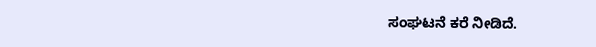ಸಂಘಟನೆ ಕರೆ ನೀಡಿದೆ.